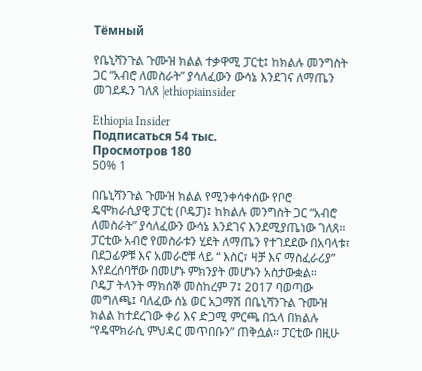Тёмный

የቤኒሻንጉል ጉሙዝ ክልል ተቃዋሚ ፓርቲ፤ ከክልሉ መንግስት ጋር “አብሮ ለመስራት” ያሳለፈውን ውሳኔ እንደገና ለማጤን መገደዱን ገለጸ |ethiopiainsider

Ethiopia Insider
Подписаться 54 тыс.
Просмотров 180
50% 1

በቤኒሻንጉል ጉሙዝ ክልል የሚንቀሳቀሰው የቦሮ ዴሞክራሲያዊ ፓርቲ (ቦዴፓ)፤ ከክልሉ መንግስት ጋር “አብሮ ለመስራት” ያሳለፈውን ውሳኔ እንደገና እንደሚያጤነው ገለጸ። ፓርቲው አብሮ የመስራቱን ሂደት ለማጤን የተገደደው በአባላቱ፣ በደጋፊዎቹ እና አመራሮቹ ላይ “ እስር፣ ዛቻ እና ማስፈራሪያ” እየደረሰባቸው በመሆኑ ምክንያት መሆኑን አስታውቋል።
ቦዴፓ ትላንት ማክሰኞ መስከረም 7፤ 2017 ባወጣው መግለጫ፤ ባለፈው ሰኔ ወር አጋማሽ በቤኒሻንጉል ጉሙዝ ክልል ከተደረገው ቀሪ እና ድጋሚ ምርጫ በኋላ በክልሉ “የዴሞክራሲ ምህዳር መጥበቡን” ጠቅሷል። ፓርቲው በዚሁ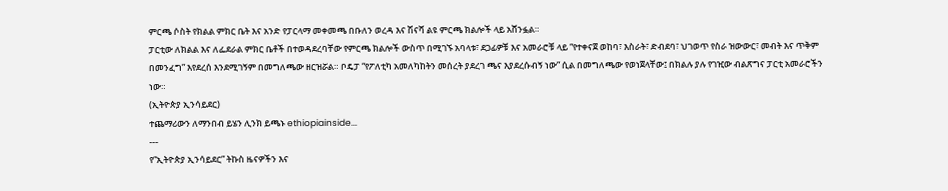ምርጫ ሶስት የክልል ምክር ቤት እና አንድ የፓርላማ መቀመጫ በቡለን ወረዳ እና ሽናሻ ልዩ ምርጫ ክልሎች ላይ አሸንፏል።
ፓርቲው ለክልል እና ለፌደራል ምክር ቤቶች በተወዳደረባቸው የምርጫ ክልሎች ውስጥ በሚገኙ አባላቱ፣ ደጋፊዎቹ እና አመራሮቹ ላይ “የተቀናጀ ወከባ፣ እስራት፣ ድብደባ፣ ህገወጥ የስራ ዝውውር፣ መብት እና ጥቅም በመንፈግ” እየደረሰ እንደሚገኝም በመግለጫው ዘርዝሯል። ቦዴፓ “የፖለቲካ አመለካከትን መሰረት ያደረገ ጫና እያደረሱብኝ ነው” ሲል በመግለጫው የወነጀላቸው፤ በክልሉ ያሉ የገዢው ብልጽግና ፓርቲ አመራሮችን ነው።
(ኢትዮጵያ ኢንሳይደር)
ተጨማሪውን ለማንበብ ይሄን ሊንክ ይጫኑ ethiopiainside...
---
የ“ኢትዮጵያ ኢንሳይደር” ትኩስ ዜናዎችን እና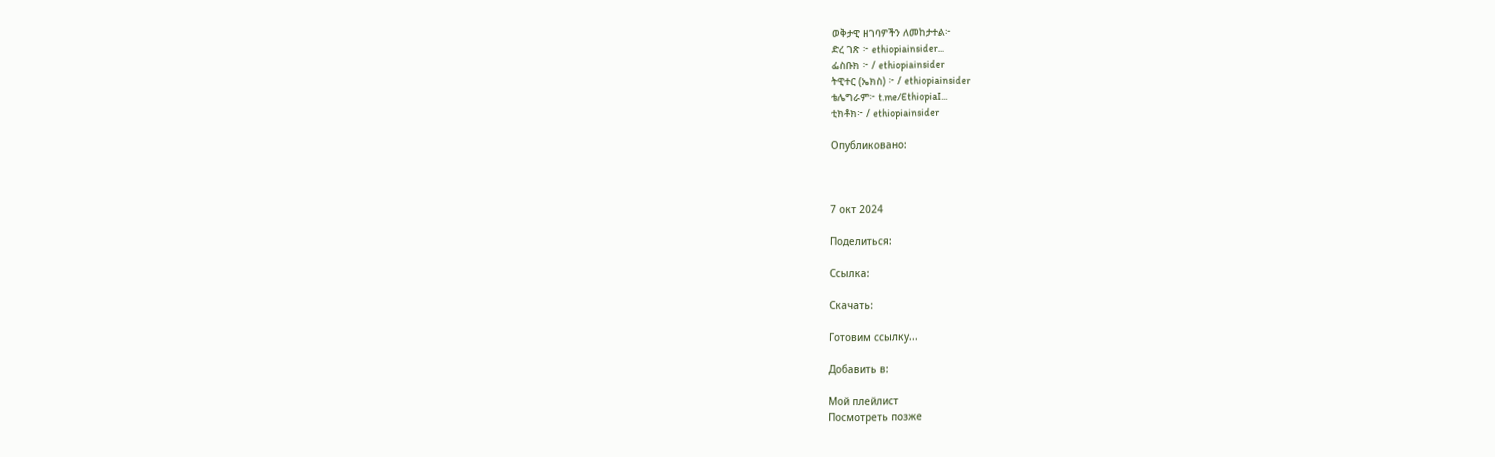ወቅታዊ ዘገባዎችን ለመከታተል፦
ድረ ገጽ ፦ ethiopiainsider...
ፌስቡክ ፦ / ethiopiainsider
ትዊተር (ኤክስ) ፦ / ethiopiainsider
ቴሌግራም፦ t.me/EthiopiaI...
ቲክቶክ፦ / ethiopiainsider

Опубликовано:



7 окт 2024

Поделиться:

Ссылка:

Скачать:

Готовим ссылку...

Добавить в:

Мой плейлист
Посмотреть позже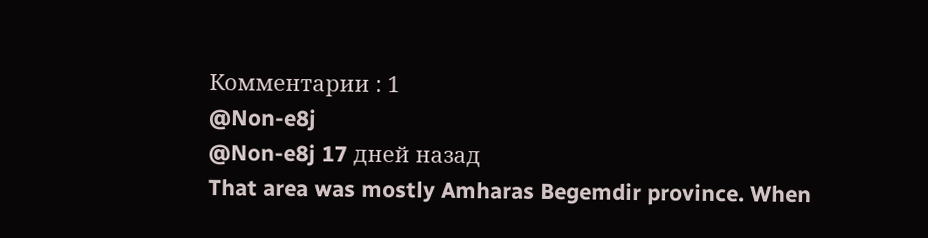Комментарии : 1
@Non-e8j
@Non-e8j 17 дней назад
That area was mostly Amharas Begemdir province. When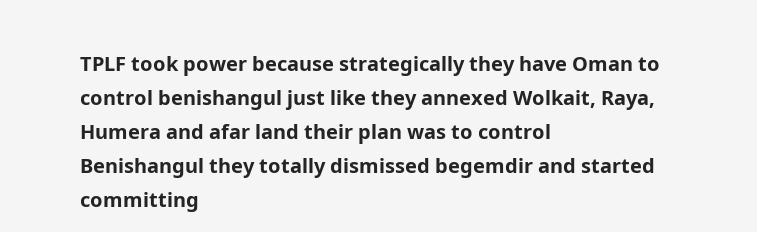TPLF took power because strategically they have Oman to control benishangul just like they annexed Wolkait, Raya, Humera and afar land their plan was to control Benishangul they totally dismissed begemdir and started committing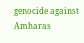genocide against Amharas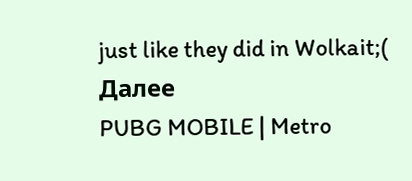just like they did in Wolkait;(
Далее
PUBG MOBILE | Metro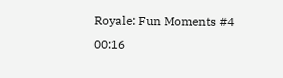Royale: Fun Moments #4
00:16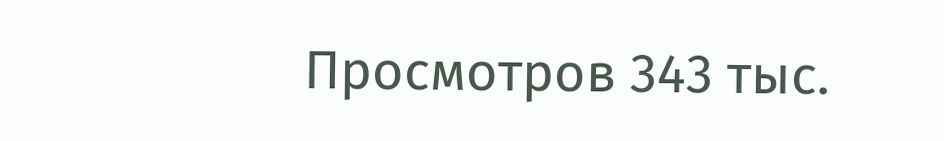Просмотров 343 тыс.